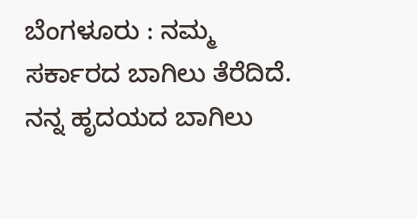ಬೆಂಗಳೂರು : ನಮ್ಮ ಸರ್ಕಾರದ ಬಾಗಿಲು ತೆರೆದಿದೆ. ನನ್ನ ಹೃದಯದ ಬಾಗಿಲು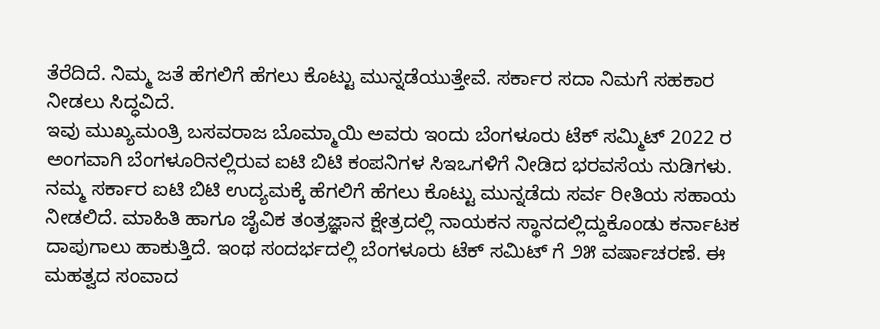ತೆರೆದಿದೆ. ನಿಮ್ಮ ಜತೆ ಹೆಗಲಿಗೆ ಹೆಗಲು ಕೊಟ್ಟು ಮುನ್ನಡೆಯುತ್ತೇವೆ. ಸರ್ಕಾರ ಸದಾ ನಿಮಗೆ ಸಹಕಾರ ನೀಡಲು ಸಿದ್ಧವಿದೆ.
ಇವು ಮುಖ್ಯಮಂತ್ರಿ ಬಸವರಾಜ ಬೊಮ್ಮಾಯಿ ಅವರು ಇಂದು ಬೆಂಗಳೂರು ಟೆಕ್ ಸಮ್ಮಿಟ್ 2022 ರ ಅಂಗವಾಗಿ ಬೆಂಗಳೂರಿನಲ್ಲಿರುವ ಐಟಿ ಬಿಟಿ ಕಂಪನಿಗಳ ಸಿಇಒಗಳಿಗೆ ನೀಡಿದ ಭರವಸೆಯ ನುಡಿಗಳು.
ನಮ್ಮ ಸರ್ಕಾರ ಐಟಿ ಬಿಟಿ ಉದ್ಯಮಕ್ಕೆ ಹೆಗಲಿಗೆ ಹೆಗಲು ಕೊಟ್ಟು ಮುನ್ನಡೆದು ಸರ್ವ ರೀತಿಯ ಸಹಾಯ ನೀಡಲಿದೆ. ಮಾಹಿತಿ ಹಾಗೂ ಜೈವಿಕ ತಂತ್ರಜ್ಞಾನ ಕ್ಷೇತ್ರದಲ್ಲಿ ನಾಯಕನ ಸ್ಥಾನದಲ್ಲಿದ್ದುಕೊಂಡು ಕರ್ನಾಟಕ ದಾಪುಗಾಲು ಹಾಕುತ್ತಿದೆ. ಇಂಥ ಸಂದರ್ಭದಲ್ಲಿ ಬೆಂಗಳೂರು ಟೆಕ್ ಸಮಿಟ್ ಗೆ ೨೫ ವರ್ಷಾಚರಣೆ. ಈ ಮಹತ್ವದ ಸಂವಾದ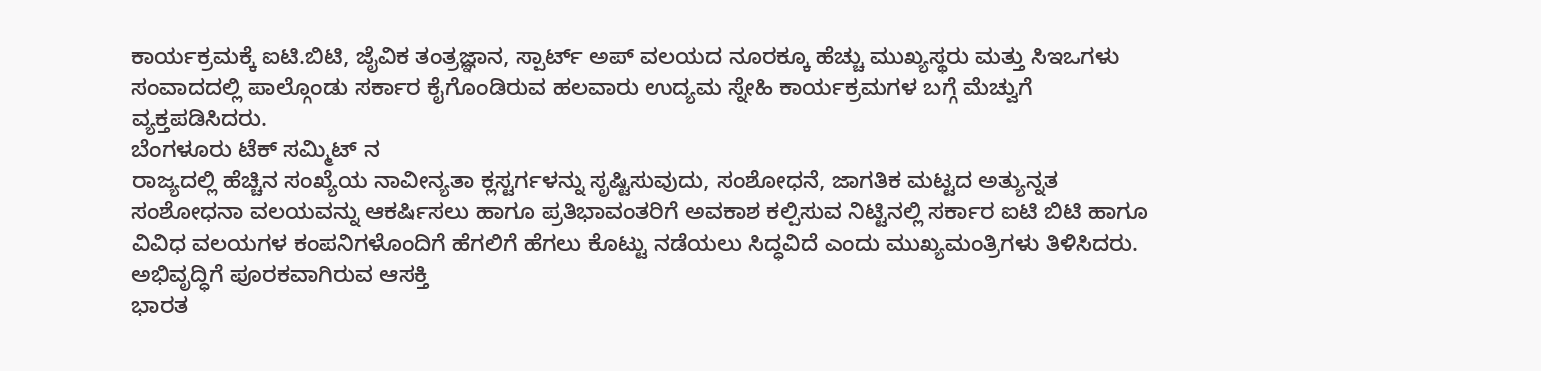ಕಾರ್ಯಕ್ರಮಕ್ಕೆ ಐಟಿ.ಬಿಟಿ, ಜೈವಿಕ ತಂತ್ರಜ್ಞಾನ, ಸ್ಪಾರ್ಟ್ ಅಪ್ ವಲಯದ ನೂರಕ್ಕೂ ಹೆಚ್ಚು ಮುಖ್ಯಸ್ಥರು ಮತ್ತು ಸಿಇಒಗಳು ಸಂವಾದದಲ್ಲಿ ಪಾಲ್ಗೊಂಡು ಸರ್ಕಾರ ಕೈಗೊಂಡಿರುವ ಹಲವಾರು ಉದ್ಯಮ ಸ್ನೇಹಿ ಕಾರ್ಯಕ್ರಮಗಳ ಬಗ್ಗೆ ಮೆಚ್ವುಗೆ ವ್ಯಕ್ತಪಡಿಸಿದರು.
ಬೆಂಗಳೂರು ಟೆಕ್ ಸಮ್ಮಿಟ್ ನ
ರಾಜ್ಯದಲ್ಲಿ ಹೆಚ್ಚಿನ ಸಂಖ್ಯೆಯ ನಾವೀನ್ಯತಾ ಕ್ಲಸ್ಟರ್ಗಳನ್ನು ಸೃಷ್ಟಿಸುವುದು, ಸಂಶೋಧನೆ, ಜಾಗತಿಕ ಮಟ್ಟದ ಅತ್ಯುನ್ನತ ಸಂಶೋಧನಾ ವಲಯವನ್ನು ಆಕರ್ಷಿಸಲು ಹಾಗೂ ಪ್ರತಿಭಾವಂತರಿಗೆ ಅವಕಾಶ ಕಲ್ಪಿಸುವ ನಿಟ್ಟಿನಲ್ಲಿ ಸರ್ಕಾರ ಐಟಿ ಬಿಟಿ ಹಾಗೂ ವಿವಿಧ ವಲಯಗಳ ಕಂಪನಿಗಳೊಂದಿಗೆ ಹೆಗಲಿಗೆ ಹೆಗಲು ಕೊಟ್ಟು ನಡೆಯಲು ಸಿದ್ಧವಿದೆ ಎಂದು ಮುಖ್ಯಮಂತ್ರಿಗಳು ತಿಳಿಸಿದರು.
ಅಭಿವೃದ್ಧಿಗೆ ಪೂರಕವಾಗಿರುವ ಆಸಕ್ತಿ
ಭಾರತ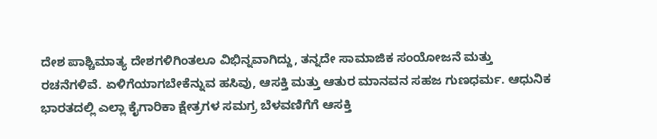ದೇಶ ಪಾಶ್ಚಿಮಾತ್ಯ ದೇಶಗಳಿಗಿಂತಲೂ ವಿಭಿನ್ನವಾಗಿದ್ದು, ತನ್ನದೇ ಸಾಮಾಜಿಕ ಸಂಯೋಜನೆ ಮತ್ತು ರಚನೆಗಳಿವೆ. ಏಳಿಗೆಯಾಗಬೇಕೆನ್ನುವ ಹಸಿವು, ಆಸಕ್ತಿ ಮತ್ತು ಆತುರ ಮಾನವನ ಸಹಜ ಗುಣಧರ್ಮ. ಆಧುನಿಕ ಭಾರತದಲ್ಲಿ ಎಲ್ಲಾ ಕೈಗಾರಿಕಾ ಕ್ಷೇತ್ರಗಳ ಸಮಗ್ರ ಬೆಳವಣಿಗೆಗೆ ಆಸಕ್ತಿ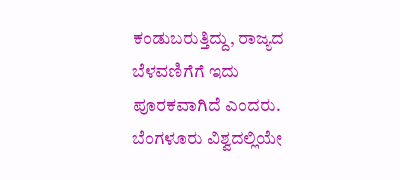ಕಂಡುಬರುತ್ತಿದ್ದು, ರಾಜ್ಯದ ಬೆಳವಣಿಗೆಗೆ ಇದು ಪೂರಕವಾಗಿದೆ ಎಂದರು.
ಬೆಂಗಳೂರು ವಿಶ್ವದಲ್ಲಿಯೇ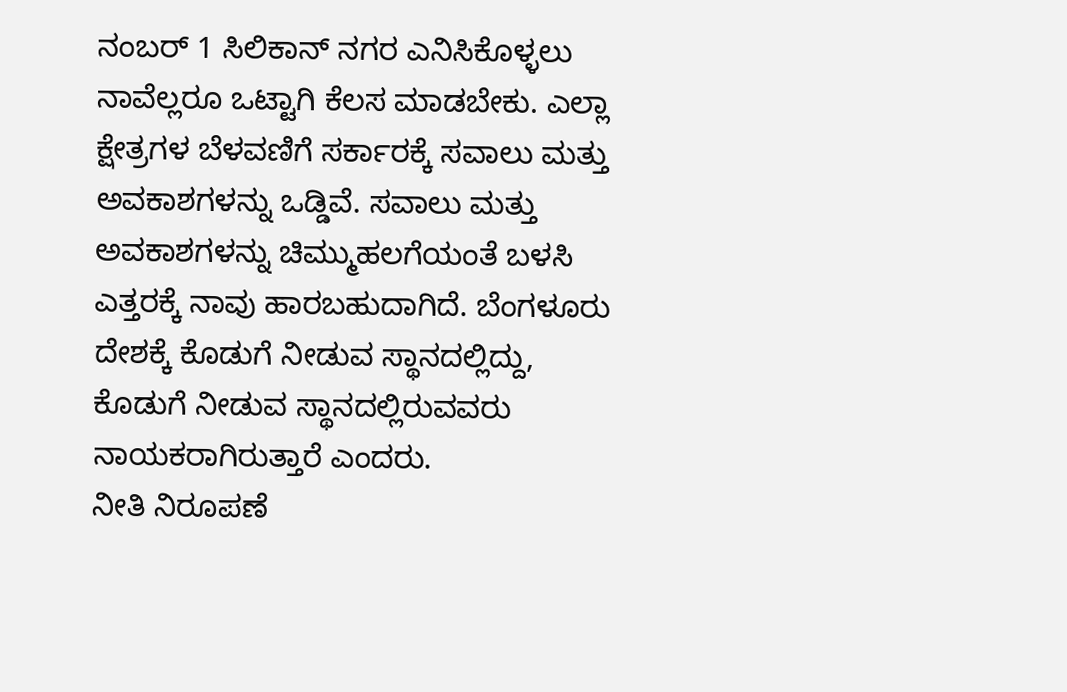ನಂಬರ್ 1 ಸಿಲಿಕಾನ್ ನಗರ ಎನಿಸಿಕೊಳ್ಳಲು ನಾವೆಲ್ಲರೂ ಒಟ್ಟಾಗಿ ಕೆಲಸ ಮಾಡಬೇಕು. ಎಲ್ಲಾ ಕ್ಷೇತ್ರಗಳ ಬೆಳವಣಿಗೆ ಸರ್ಕಾರಕ್ಕೆ ಸವಾಲು ಮತ್ತು ಅವಕಾಶಗಳನ್ನು ಒಡ್ಡಿವೆ. ಸವಾಲು ಮತ್ತು ಅವಕಾಶಗಳನ್ನು ಚಿಮ್ಮುಹಲಗೆಯಂತೆ ಬಳಸಿ ಎತ್ತರಕ್ಕೆ ನಾವು ಹಾರಬಹುದಾಗಿದೆ. ಬೆಂಗಳೂರು ದೇಶಕ್ಕೆ ಕೊಡುಗೆ ನೀಡುವ ಸ್ಥಾನದಲ್ಲಿದ್ದು, ಕೊಡುಗೆ ನೀಡುವ ಸ್ಥಾನದಲ್ಲಿರುವವರು ನಾಯಕರಾಗಿರುತ್ತಾರೆ ಎಂದರು.
ನೀತಿ ನಿರೂಪಣೆ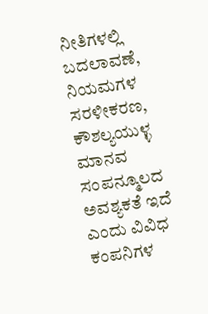ನೀತಿಗಳಲ್ಲಿ ಬದಲಾವಣೆ, ನಿಯಮಗಳ ಸರಳೀಕರಣ, ಕೌಶಲ್ಯಯುಳ್ಳ ಮಾನವ ಸಂಪನ್ಮೂಲದ ಅವಶ್ಯಕತೆ ಇದೆ ಎಂದು ವಿವಿಧ ಕಂಪನಿಗಳ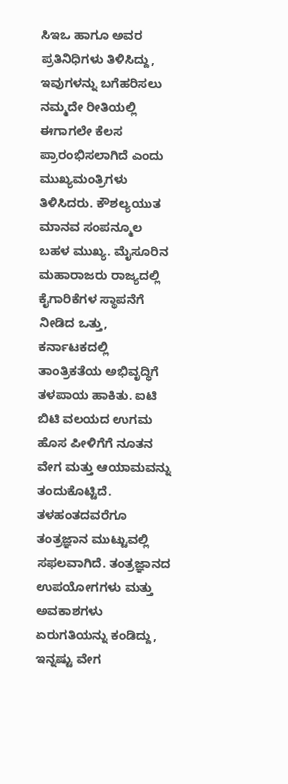ಸಿಇಒ ಹಾಗೂ ಅವರ ಪ್ರತಿನಿಧಿಗಳು ತಿಳಿಸಿದ್ದು, ಇವುಗಳನ್ನು ಬಗೆಹರಿಸಲು ನಮ್ಮದೇ ರೀತಿಯಲ್ಲಿ ಈಗಾಗಲೇ ಕೆಲಸ ಪ್ರಾರಂಭಿಸಲಾಗಿದೆ ಎಂದು ಮುಖ್ಯಮಂತ್ರಿಗಳು ತಿಳಿಸಿದರು. ಕೌಶಲ್ಯಯುತ ಮಾನವ ಸಂಪನ್ಮೂಲ ಬಹಳ ಮುಖ್ಯ. ಮೈಸೂರಿನ ಮಹಾರಾಜರು ರಾಜ್ಯದಲ್ಲಿ ಕೈಗಾರಿಕೆಗಳ ಸ್ಥಾಪನೆಗೆ ನೀಡಿದ ಒತ್ತು, ಕರ್ನಾಟಕದಲ್ಲಿ ತಾಂತ್ರಿಕತೆಯ ಅಭಿವೃದ್ಧಿಗೆ ತಳಪಾಯ ಹಾಕಿತು. ಐಟಿ ಬಿಟಿ ವಲಯದ ಉಗಮ ಹೊಸ ಪೀಳಿಗೆಗೆ ನೂತನ ವೇಗ ಮತ್ತು ಆಯಾಮವನ್ನು ತಂದುಕೊಟ್ಟಿದೆ. ತಳಹಂತದವರೆಗೂ ತಂತ್ರಜ್ಞಾನ ಮುಟ್ಟುವಲ್ಲಿ ಸಫಲವಾಗಿದೆ. ತಂತ್ರಜ್ಞಾನದ ಉಪಯೋಗಗಳು ಮತ್ತು ಅವಕಾಶಗಳು ಏರುಗತಿಯನ್ನು ಕಂಡಿದ್ದು, ಇನ್ನಷ್ಟು ವೇಗ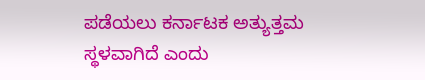ಪಡೆಯಲು ಕರ್ನಾಟಕ ಅತ್ಯುತ್ತಮ ಸ್ಥಳವಾಗಿದೆ ಎಂದು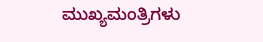ಮುಖ್ಯಮಂತ್ರಿಗಳು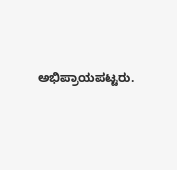ಅಭಿಪ್ರಾಯಪಟ್ಟರು.